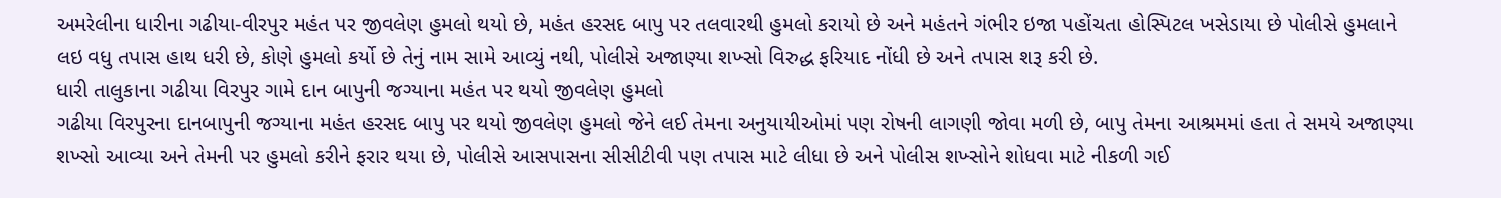અમરેલીના ધારીના ગઢીયા-વીરપુર મહંત પર જીવલેણ હુમલો થયો છે, મહંત હરસદ બાપુ પર તલવારથી હુમલો કરાયો છે અને મહંતને ગંભીર ઇજા પહોંચતા હોસ્પિટલ ખસેડાયા છે પોલીસે હુમલાને લઇ વધુ તપાસ હાથ ધરી છે, કોણે હુમલો કર્યો છે તેનું નામ સામે આવ્યું નથી, પોલીસે અજાણ્યા શખ્સો વિરુદ્ધ ફરિયાદ નોંધી છે અને તપાસ શરૂ કરી છે.
ધારી તાલુકાના ગઢીયા વિરપુર ગામે દાન બાપુની જગ્યાના મહંત પર થયો જીવલેણ હુમલો
ગઢીયા વિરપુરના દાનબાપુની જગ્યાના મહંત હરસદ બાપુ પર થયો જીવલેણ હુમલો જેને લઈ તેમના અનુયાયીઓમાં પણ રોષની લાગણી જોવા મળી છે, બાપુ તેમના આશ્રમમાં હતા તે સમયે અજાણ્યા શખ્સો આવ્યા અને તેમની પર હુમલો કરીને ફરાર થયા છે, પોલીસે આસપાસના સીસીટીવી પણ તપાસ માટે લીધા છે અને પોલીસ શખ્સોને શોધવા માટે નીકળી ગઈ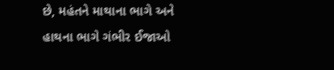છે, મહંતને માથાના ભાગે અને હાથના ભાગે ગંભીર ઈજાઓ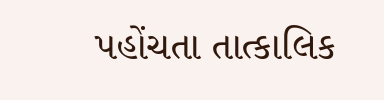પહોંચતા તાત્કાલિક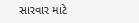સારવાર માટે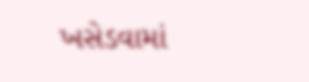ખસેડવામાં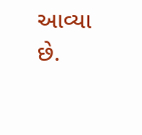આવ્યા છે.